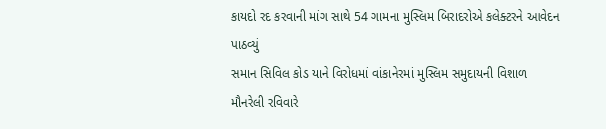કાયદો રદ કરવાની માંગ સાથે 54 ગામના મુસ્લિમ બિરાદરોએ કલેક્ટરને આવેદન પાઠવ્યું
સમાન સિવિલ કોડ યાને વિરોધમાં વાંકાનેરમાં મુસ્લિમ સમુદાયની વિશાળ મૌનરેલી રવિવારે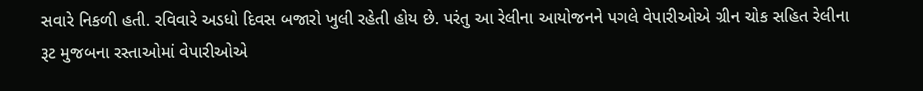સવારે નિકળી હતી. રવિવારે અડધો દિવસ બજારો ખુલી રહેતી હોય છે. પરંતુ આ રેલીના આયોજનને પગલે વેપારીઓએ ગ્રીન ચોક સહિત રેલીના રૂટ મુજબના રસ્તાઓમાં વેપારીઓએ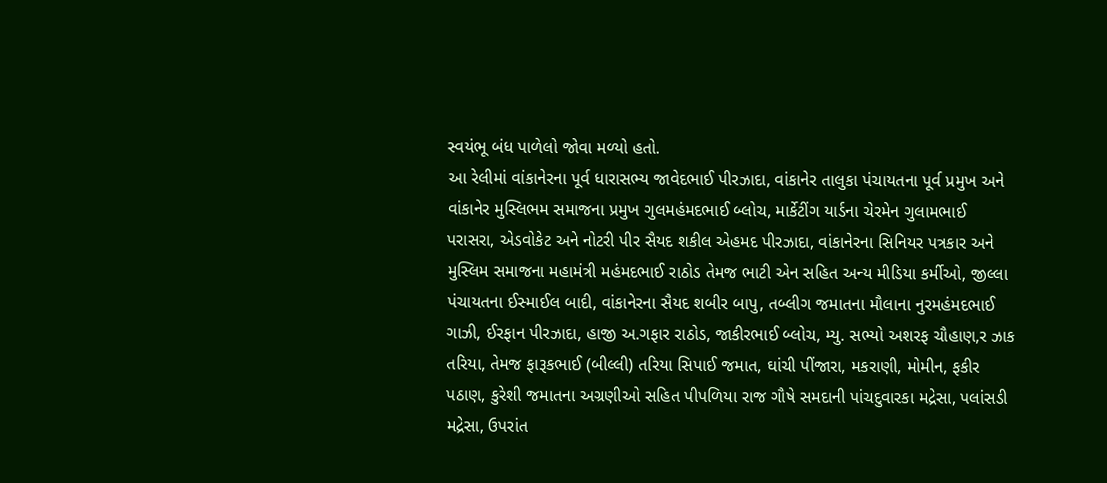સ્વયંભૂ બંધ પાળેલો જોવા મળ્યો હતો.
આ રેલીમાં વાંકાનેરના પૂર્વ ધારાસભ્ય જાવેદભાઈ પીરઝાદા, વાંકાનેર તાલુકા પંચાયતના પૂર્વ પ્રમુખ અને વાંકાનેર મુસ્લિભમ સમાજના પ્રમુખ ગુલમહંમદભાઈ બ્લોચ, માર્કેટીંગ યાર્ડના ચેરમેન ગુલામભાઈ પરાસરા, એડવોકેટ અને નોટરી પીર સૈયદ શકીલ એહમદ પીરઝાદા, વાંકાનેરના સિનિયર પત્રકાર અને મુસ્લિમ સમાજના મહામંત્રી મહંમદભાઈ રાઠોડ તેમજ ભાટી એન સહિત અન્ય મીડિયા કર્મીઓ, જીલ્લા પંચાયતના ઈસ્માઈલ બાદી, વાંકાનેરના સૈયદ શબીર બાપુ, તબ્લીગ જમાતના મૌલાના નુરમહંમદભાઈ ગાઝી, ઈરફાન પીરઝાદા, હાજી અ.ગફાર રાઠોડ, જાકીરભાઈ બ્લોચ, મ્યુ. સભ્યો અશરફ ચૌહાણ,ર ઝાક તરિયા, તેમજ ફારૂકભાઈ (બીલ્લી) તરિયા સિપાઈ જમાત, ઘાંચી પીંજારા, મકરાણી, મોમીન, ફકીર પઠાણ, કુરેશી જમાતના અગ્રણીઓ સહિત પીપળિયા રાજ ગૌષે સમદાની પાંચદુવારકા મદ્રેસા, પલાંસડી મદ્રેસા, ઉપરાંત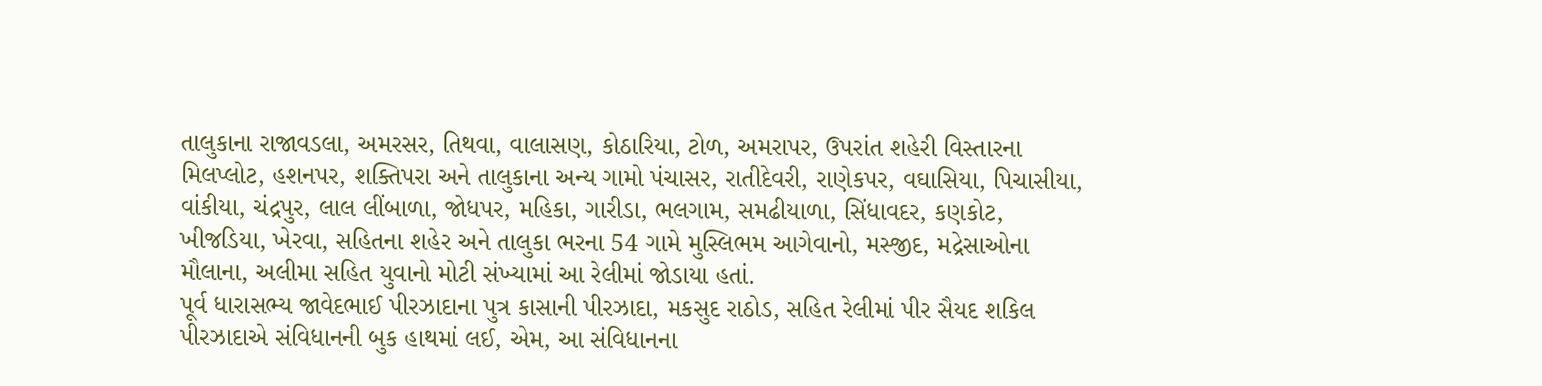તાલુકાના રાજાવડલા, અમરસર, તિથવા, વાલાસણ, કોઠારિયા, ટોળ, અમરાપર, ઉપરાંત શહેરી વિસ્તારના મિલપ્લોટ, હશનપર, શક્તિપરા અને તાલુકાના અન્ય ગામો પંચાસર, રાતીદેવરી, રાણેકપર, વઘાસિયા, પિચાસીયા, વાંકીયા, ચંદ્રપુર, લાલ લીંબાળા, જોધપર, મહિકા, ગારીડા, ભલગામ, સમઢીયાળા, સિંધાવદર, કણકોટ, ખીજડિયા, ખેરવા, સહિતના શહેર અને તાલુકા ભરના 54 ગામે મુસ્લિભમ આગેવાનો, મસ્જીદ, મદ્રેસાઓના મૌલાના, અલીમા સહિત યુવાનો મોટી સંખ્યામાં આ રેલીમાં જોડાયા હતાં.
પૂર્વ ધારાસભ્ય જાવેદભાઈ પીરઝાદાના પુત્ર કાસાની પીરઝાદા, મકસુદ રાઠોડ, સહિત રેલીમાં પીર સૈયદ શકિલ પીરઝાદાએ સંવિધાનની બુક હાથમાં લઈ, એમ, આ સંવિધાનના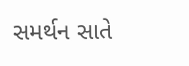સમર્થન સાતે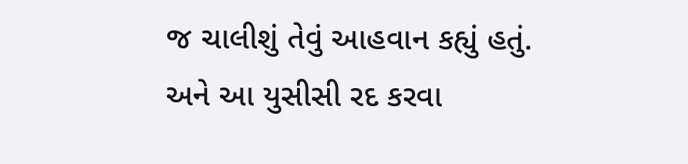જ ચાલીશું તેવું આહવાન કહ્યું હતું. અને આ યુસીસી રદ કરવા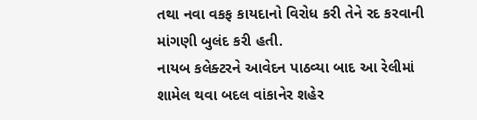તથા નવા વકફ કાયદાનો વિરોધ કરી તેને રદ કરવાની માંગણી બુલંદ કરી હતી.
નાયબ કલેક્ટરને આવેદન પાઠવ્યા બાદ આ રેલીમાં શામેલ થવા બદલ વાંકાનેર શહેર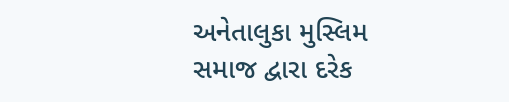અનેતાલુકા મુસ્લિમ સમાજ દ્વારા દરેક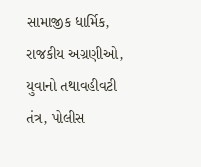સામાજીક ધાર્મિક, રાજકીય અગ્રણીઓ, યુવાનો તથાવહીવટી તંત્ર, પોલીસ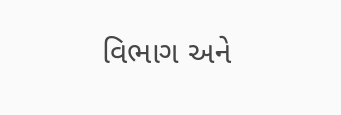વિભાગ અને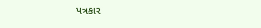પત્રકાર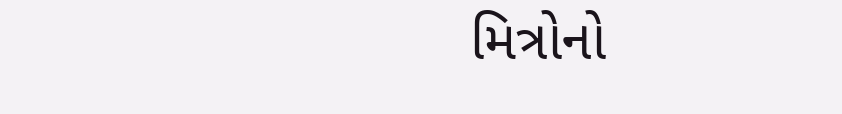મિત્રોનો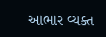આભાર વ્યક્ત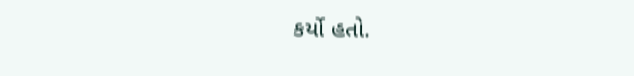કર્યો હતો.